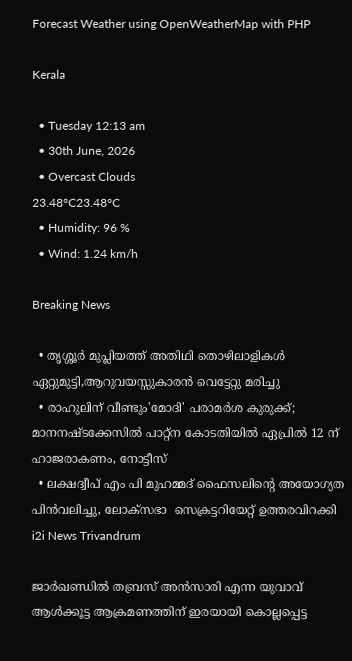Forecast Weather using OpenWeatherMap with PHP

Kerala

  • Tuesday 12:13 am
  • 30th June, 2026
  • Overcast Clouds
23.48°C23.48°C
  • Humidity: 96 %
  • Wind: 1.24 km/h

Breaking News

  • തൃശ്ശൂർ മുപ്ലിയത്ത് അതിഥി തൊഴിലാളികൾ ഏറ്റുമുട്ടി,ആറുവയസ്സുകാരൻ വെട്ടേറ്റു മരിച്ചു
  • രാഹുലിന് വീണ്ടും'മോദി' പരാമര്‍ശ കുരുക്ക്; മാനനഷ്ടക്കേസിൽ പാറ്റ്ന കോടതിയിൽ ഏപ്രിൽ 12 ന് ഹാജരാകണം, നോട്ടീസ്
  • ലക്ഷദ്വീപ് എം പി മുഹമ്മദ് ഫൈസലിൻ്റെ അയോഗ്യത പിൻവലിച്ചു, ലോക്സഭാ  സെക്രട്ടറിയേറ്റ് ഉത്തരവിറക്കി
i2i News Trivandrum

ജാര്‍ഖണ്ഡില്‍ തബ്രസ് അന്‍സാരി എന്ന യുവാവ് ആള്‍ക്കൂട്ട ആക്രമണത്തിന് ഇരയായി കൊല്ലപ്പെട്ട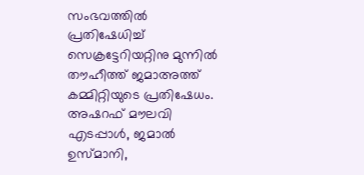സംഭവത്തില്‍ പ്രതിഷേധിച്ച് സെക്രട്ടേറിയറ്റിനു മുന്നില്‍ തൗഹീത്ത് ജമാഅത്ത് കമ്മിറ്റിയുടെ പ്രതിഷേധം. അഷറഫ് മൗലവി എടപ്പാള്‍, ജമാല്‍ ഉസ്മാനി,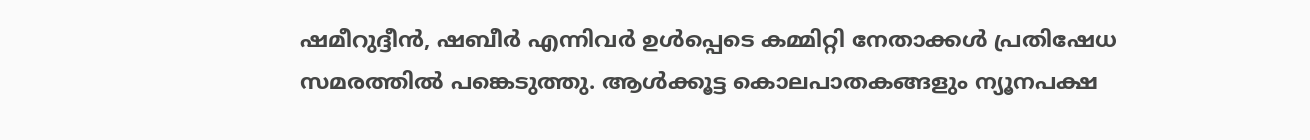ഷമീറുദ്ദീന്‍, ഷബീര്‍ എന്നിവര്‍ ഉള്‍പ്പെടെ കമ്മിറ്റി നേതാക്കള്‍ പ്രതിഷേധ സമരത്തില്‍ പങ്കെടുത്തു. ആള്‍ക്കൂട്ട കൊലപാതകങ്ങളും ന്യൂനപക്ഷ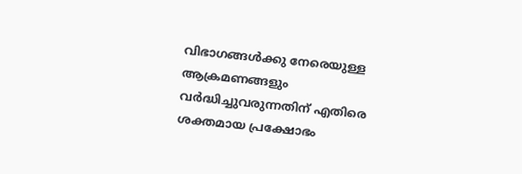വിഭാഗങ്ങള്‍ക്കു നേരെയുള്ള ആക്രമണങ്ങളും വര്‍ദ്ധിച്ചുവരുന്നതിന് എതിരെ ശക്തമായ പ്രക്ഷോഭം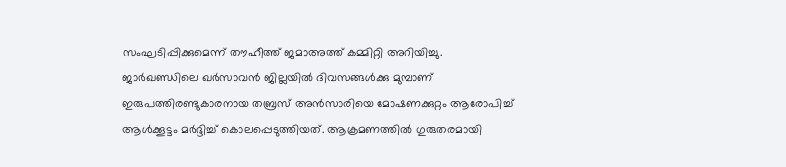സംഘടിപ്പിക്കുമെന്ന് തൗഹീത്ത് ജമാഅത്ത് കമ്മിറ്റി അറിയിച്ചു.
ജാര്‍ഖണ്ഡിലെ ഖര്‍സാവന്‍ ജില്ലയില്‍ ദിവസങ്ങള്‍ക്കു മുമ്പാണ് ഇരുപത്തിരണ്ടുകാരനായ തബ്രസ് അന്‍സാരിയെ മോഷണക്കുറ്റം ആരോപിച്ച് ആള്‍ക്കൂട്ടം മര്‍ദ്ദിച്ച് കൊലപ്പെടുത്തിയത്. ആക്രമണത്തില്‍ ഗുരുതരമായി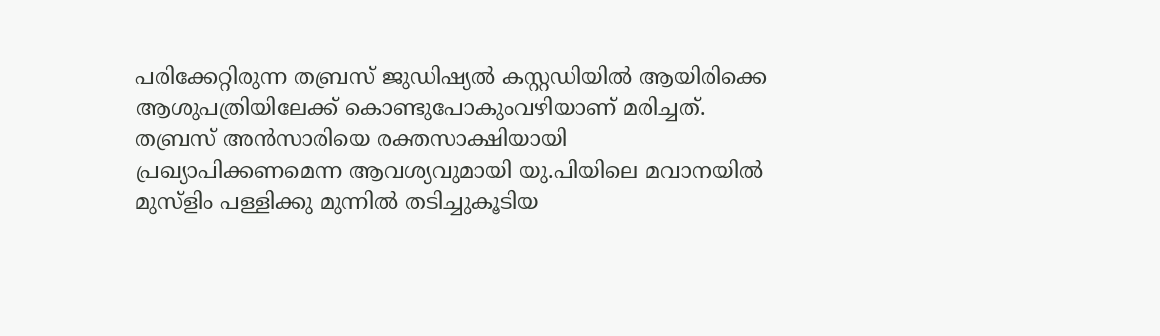പരിക്കേറ്റിരുന്ന തബ്രസ് ജുഡിഷ്യല്‍ കസ്റ്റഡിയില്‍ ആയിരിക്കെ ആശുപത്രിയിലേക്ക് കൊണ്ടുപോകുംവഴിയാണ് മരിച്ചത്.
തബ്രസ് അന്‍സാരിയെ രക്തസാക്ഷിയായി പ്രഖ്യാപിക്കണമെന്ന ആവശ്യവുമായി യു.പിയിലെ മവാനയില്‍ മുസ്‌ളിം പള്ളിക്കു മുന്നില്‍ തടിച്ചുകൂടിയ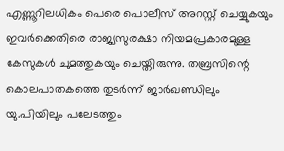എണ്ണൂറിലധികം പെരെ പൊലീസ് അറസ്റ്റ് ചെയ്യുകയും ഇവര്‍ക്കെതിരെ രാജ്യസുരക്ഷാ നിയമപ്രകാരമുള്ള കേസുകള്‍ ചുമത്തുകയും ചെയ്തിരുന്നു. തബ്രസിന്റെ കൊലപാതകത്തെ തുടര്‍ന്ന് ജാര്‍ഖണ്ഡിലും യു.പിയിലും പലേടത്തും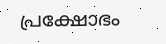പ്രക്ഷോഭം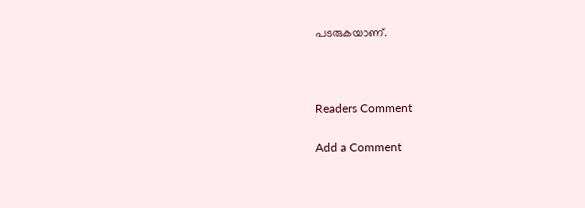പടരുകയാണ്.



Readers Comment

Add a Comment